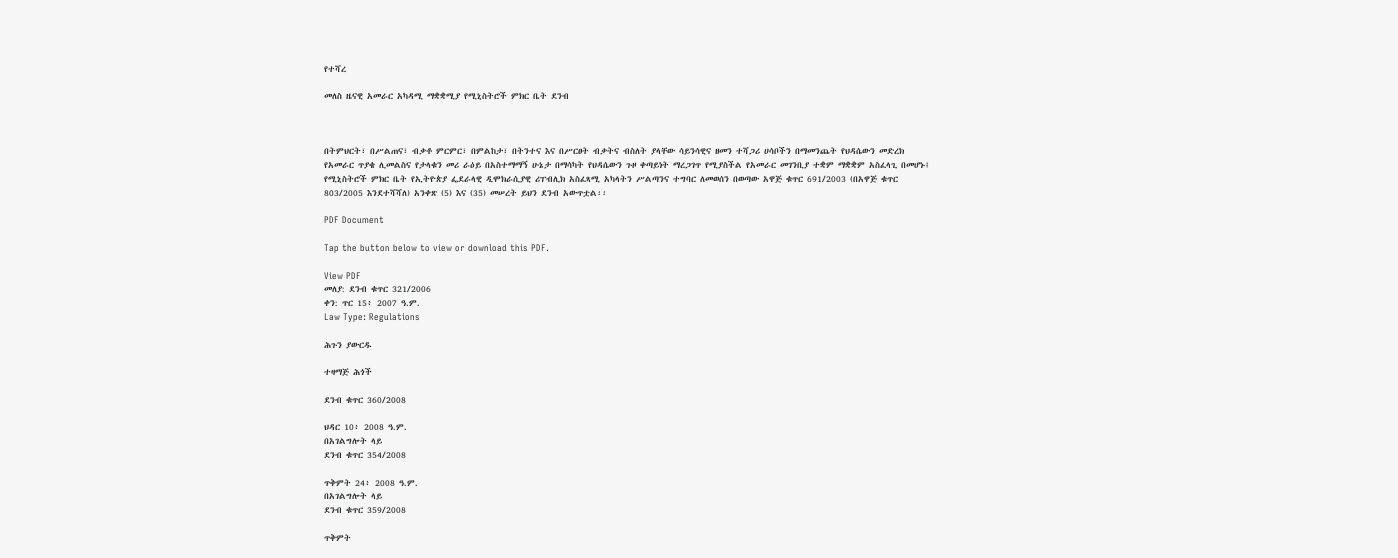የተሻረ

መለስ ዜናዊ አመራር አካዳሚ ማቋቋሚያ የሚኒስትሮች ምክር ቤት ደንብ



በትምህርት፣ በሥልጠና፣ ብቃቶ ምርምር፣ በምልከታ፣ በትንተና እና በሥርፀት ብቃትና ብስለት ያላቸው ሳይንሳዊና ዘመን ተሻጋሪ ሀሳቦችን በማመንጨት የህዳሴውን መድረክ የአመራር ጥያቄ ሊመልስና የታላቁን መሪ ራዕይ በአስተማማኝ ሁኔታ በማሳካት የህዳሴውን ጉዞ ቀጣይነት ማረጋገጥ የሚያስችል የአመራር መገንቢያ ተቋም ማቋቋም አስፈላጊ በመሆኑ፤
የሚኒስትሮች ምክር ቤት የኢትዮጵያ ፌደራላዊ ዲሞክራሲያዊ ሪፐብሊክ አስፈጻሚ አካላትን ሥልጣንና ተግባር ለመወሰን በወጣው አዋጅ ቁጥር 691/2003 (በአዋጅ ቁጥር 803/2005 እንደተሻሻለ) አንቀጽ (5) እና (35) መሠረት ይህን ደንብ አውጥቷል፡፡

PDF Document

Tap the button below to view or download this PDF.

View PDF
መለያ: ደንብ ቁጥር 321/2006
ቀን: ጥር 15፥ 2007 ዓ.ም.
Law Type: Regulations

ሕጉን ያውርዱ

ተዛማጅ ሕጎች

ደንብ ቁጥር 360/2008

ህዳር 10፥ 2008 ዓ.ም.
በአገልግሎት ላይ
ደንብ ቁጥር 354/2008

ጥቅምት 24፥ 2008 ዓ.ም.
በአገልግሎት ላይ
ደንብ ቁጥር 359/2008

ጥቅምት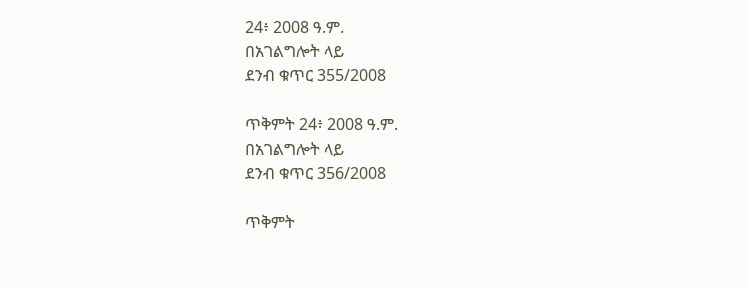24፥ 2008 ዓ.ም.
በአገልግሎት ላይ
ደንብ ቁጥር 355/2008

ጥቅምት 24፥ 2008 ዓ.ም.
በአገልግሎት ላይ
ደንብ ቁጥር 356/2008

ጥቅምት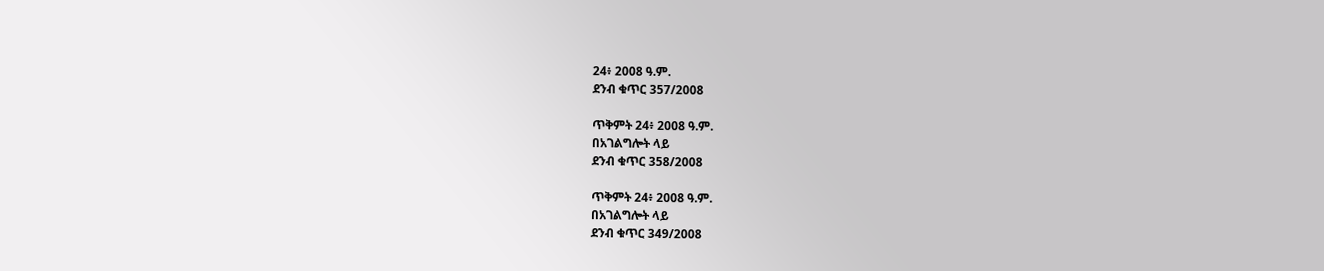24፥ 2008 ዓ.ም.
ደንብ ቁጥር 357/2008

ጥቅምት 24፥ 2008 ዓ.ም.
በአገልግሎት ላይ
ደንብ ቁጥር 358/2008

ጥቅምት 24፥ 2008 ዓ.ም.
በአገልግሎት ላይ
ደንብ ቁጥር 349/2008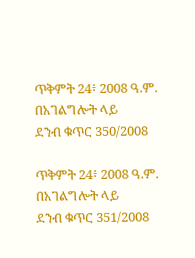ጥቅምት 24፥ 2008 ዓ.ም.
በአገልግሎት ላይ
ደንብ ቁጥር 350/2008

ጥቅምት 24፥ 2008 ዓ.ም.
በአገልግሎት ላይ
ደንብ ቁጥር 351/2008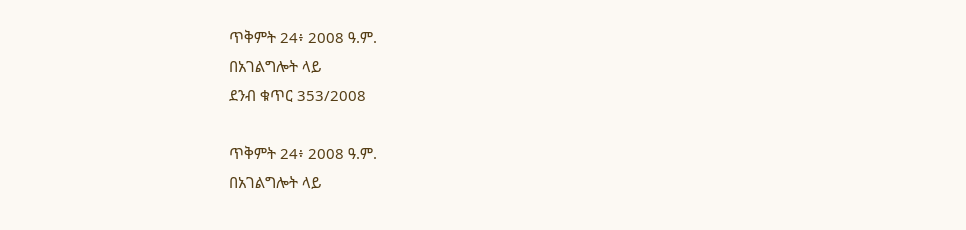ጥቅምት 24፥ 2008 ዓ.ም.
በአገልግሎት ላይ
ደንብ ቁጥር 353/2008

ጥቅምት 24፥ 2008 ዓ.ም.
በአገልግሎት ላይ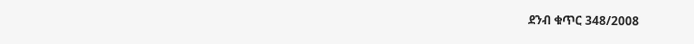ደንብ ቁጥር 348/2008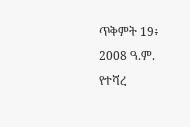ጥቅምት 19፥ 2008 ዓ.ም.
የተሻረ